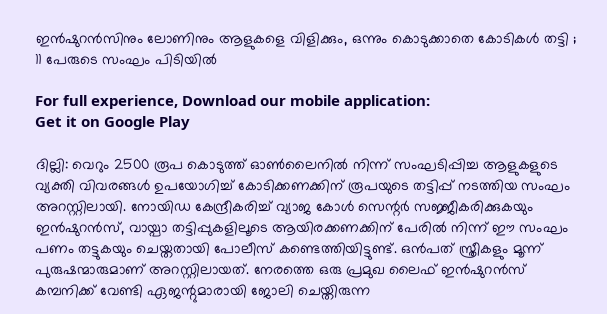ഇൻഷുറൻസിനും ലോണിനും ആളുകളെ വിളിക്കും, ഒന്നും കൊടുക്കാതെ കോടികൾ തട്ടി ; 11 പേരുടെ സംഘം പിടിയിൽ

For full experience, Download our mobile application:
Get it on Google Play

ദില്ലി: വെറും 2500 രൂപ കൊടുത്ത് ഓൺലൈനിൽ നിന്ന് സംഘടിപ്പിച്ച ആളുകളുടെ വ്യക്തി വിവരങ്ങൾ ഉപയോഗിച്ച് കോടിക്കണക്കിന് രൂപയുടെ തട്ടിപ്പ് നടത്തിയ സംഘം അറസ്റ്റിലായി. നോയിഡ കേന്ദ്രീകരിച്ച് വ്യാജ കോൾ സെന്റ‍ർ സജ്ജീകരിക്കുകയും ഇൻഷുറൻസ്, വായ്പാ തട്ടിപ്പുകളിലൂടെ ആയിരക്കണക്കിന് പേരിൽ നിന്ന് ഈ സംഘം പണം തട്ടുകയും ചെയ്തതായി പോലീസ് കണ്ടെത്തിയിട്ടുണ്ട്. ഒൻപത് സ്ത്രീകളും മൂന്ന് പുരുഷന്മാരുമാണ് അറസ്റ്റിലായത്. നേരത്തെ ഒരു പ്രമുഖ ലൈഫ് ഇൻഷുറൻസ് കമ്പനിക്ക് വേണ്ടി ഏജന്റുമാരായി ജോലി ചെയ്തിരുന്ന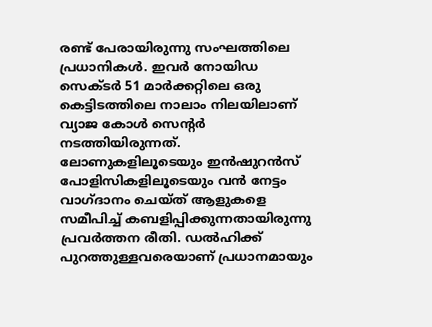രണ്ട് പേരായിരുന്നു സംഘത്തിലെ പ്രധാനികൾ. ഇവർ നോയിഡ സെക്ടർ 51 മാർക്കറ്റിലെ ഒരു കെട്ടിടത്തിലെ നാലാം നിലയിലാണ് വ്യാജ കോൾ സെന്റർ നടത്തിയിരുന്നത്. ലോണുകളിലൂടെയും ഇൻഷുറൻസ് പോളിസികളിലൂടെയും വൻ നേട്ടം വാഗ്ദാനം ചെയ്ത് ആളുകളെ സമീപിച്ച് കബളിപ്പിക്കുന്നതായിരുന്നു പ്രവർത്തന രീതി. ഡൽഹിക്ക് പുറത്തുള്ളവരെയാണ് പ്രധാനമായും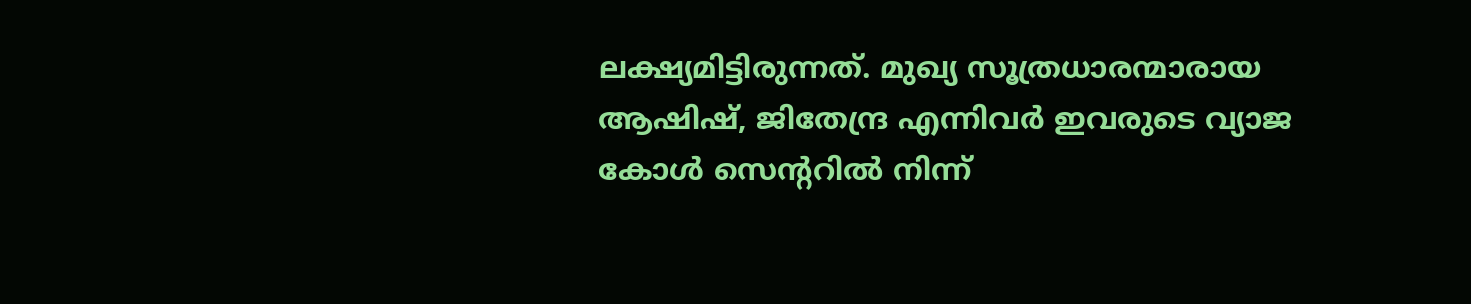ലക്ഷ്യമിട്ടിരുന്നത്. മുഖ്യ സൂത്രധാരന്മാരായ ആഷിഷ്, ജിതേന്ദ്ര എന്നിവർ ഇവരുടെ വ്യാജ കോൾ സെന്ററിൽ നിന്ന്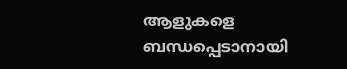ആളുകളെ ബന്ധപ്പെടാനായി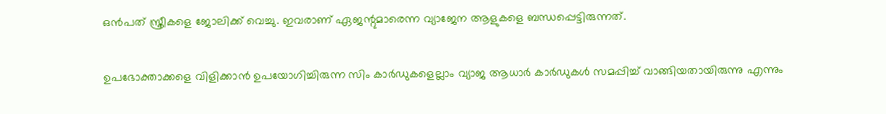ഒൻപത് സ്ത്രീകളെ ജോലിക്ക് വെച്ചു. ഇവരാണ് ഏജന്റുമാരെന്ന വ്യാജേന ആളുകളെ ബന്ധപ്പെട്ടിരുന്നത്.

ഉപഭോക്താക്കളെ വിളിക്കാൻ ഉപയോഗിച്ചിരുന്ന സിം കാർഡുകളെല്ലാം വ്യാജ ആധാർ കാർഡുകൾ സമ‍പ്പിച്ച് വാങ്ങിയതായിരുന്നു എന്നും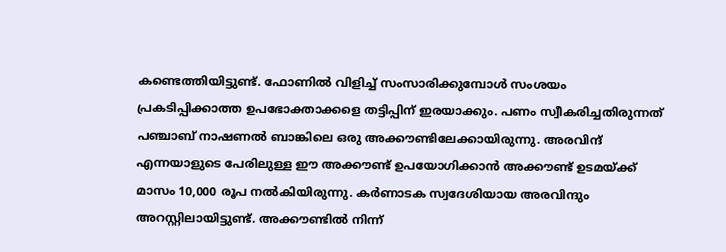കണ്ടെത്തിയിട്ടുണ്ട്. ഫോണിൽ വിളിച്ച് സംസാരിക്കുമ്പോൾ സംശയം പ്രകടിപ്പിക്കാത്ത ഉപഭോക്താക്കളെ തട്ടിപ്പിന് ഇരയാക്കും. പണം സ്വീകരിച്ചതിരുന്നത് പഞ്ചാബ് നാഷണൽ ബാങ്കിലെ ഒരു അക്കൗണ്ടിലേക്കായിരുന്നു. അരവിന്ദ് എന്നയാളുടെ പേരിലുള്ള ഈ അക്കൗണ്ട് ഉപയോഗിക്കാൻ അക്കൗണ്ട് ഉടമയ്ക്ക് മാസം 10,000 രൂപ നൽകിയിരുന്നു. കർണാടക സ്വദേശിയായ അരവിന്ദും അറസ്റ്റിലായിട്ടുണ്ട്. അക്കൗണ്ടിൽ നിന്ന്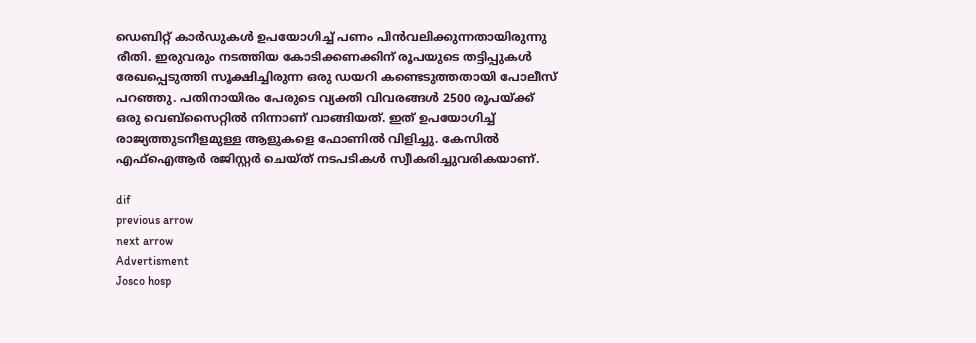ഡെബിറ്റ് കാർഡുകൾ ഉപയോഗിച്ച് പണം പിൻവലിക്കുന്നതായിരുന്നു രീതി. ഇരുവരും നടത്തിയ കോടിക്കണക്കിന് രൂപയുടെ തട്ടിപ്പുകൾ രേഖപ്പെടുത്തി സൂക്ഷിച്ചിരുന്ന ഒരു ഡയറി കണ്ടെടുത്തതായി പോലീസ് പറഞ്ഞു. പതിനായിരം പേരുടെ വ്യക്തി വിവരങ്ങൾ 2500 രൂപയ്ക്ക് ഒരു വെബ്സൈറ്റിൽ നിന്നാണ് വാങ്ങിയത്. ഇത് ഉപയോഗിച്ച് രാജ്യത്തുടനീളമുള്ള ആളുകളെ ഫോണിൽ വിളിച്ചു. കേസിൽ എഫ്ഐആർ രജിസ്റ്റർ ചെയ്ത് നടപടികൾ സ്വീകരിച്ചുവരികയാണ്.

dif
previous arrow
next arrow
Advertisment
Josco hosp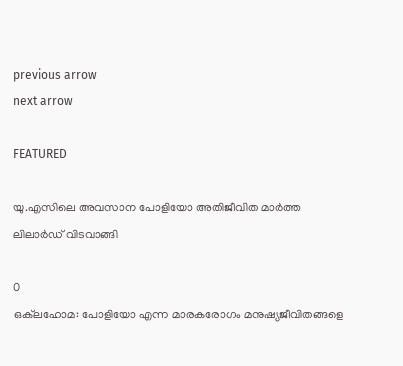previous arrow
next arrow

FEATURED

യു.എസിലെ അവസാന പോളിയോ അതിജീവിത മാർത്ത ലിലാർഡ് വിടവാങ്ങി

0
ഒക്‌ലഹോമ: പോളിയോ എന്ന മാരകരോഗം മനുഷ്യജീവിതങ്ങളെ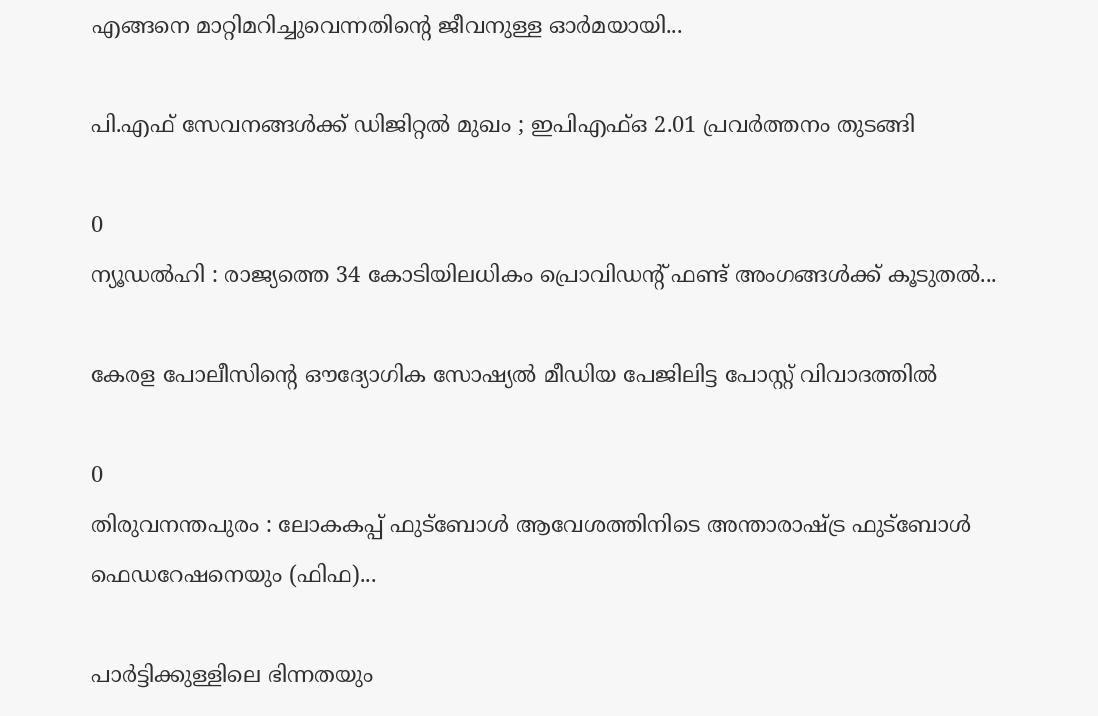എങ്ങനെ മാറ്റിമറിച്ചുവെന്നതിന്റെ ജീവനുള്ള ഓർമയായി...

പി.എഫ് സേവനങ്ങൾക്ക് ഡിജിറ്റൽ മുഖം ; ഇപിഎഫ്ഒ 2.01 പ്രവർത്തനം തുടങ്ങി

0
ന്യൂഡൽഹി : രാജ്യത്തെ 34 കോടിയിലധികം പ്രൊവിഡന്റ് ഫണ്ട് അംഗങ്ങൾക്ക് കൂടുതൽ...

കേരള പോലീസിന്റെ ഔദ്യോഗിക സോഷ്യൽ മീഡിയ പേജിലിട്ട പോസ്റ്റ് വിവാദത്തിൽ

0
തിരുവനന്തപുരം : ലോകകപ്പ് ഫുട്ബോൾ ആവേശത്തിനിടെ അന്താരാഷ്ട്ര ഫുട്ബോൾ ഫെഡറേഷനെയും (ഫിഫ)...

പാർട്ടിക്കുള്ളിലെ ഭിന്നതയും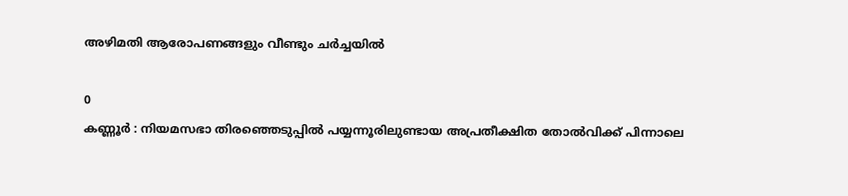അഴിമതി ആരോപണങ്ങളും വീണ്ടും ചർച്ചയിൽ

0
കണ്ണൂർ : നിയമസഭാ തിരഞ്ഞെടുപ്പിൽ പയ്യന്നൂരിലുണ്ടായ അപ്രതീക്ഷിത തോൽവിക്ക് പിന്നാലെ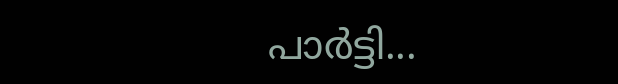പാർട്ടി...